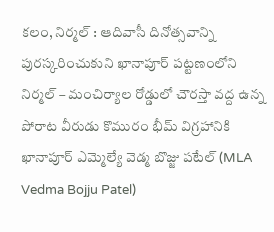కలం, నిర్మల్ : ఆదివాసీ దినోత్సవాన్ని పురస్కరించుకుని ఖానాపూర్ పట్టణంలోని నిర్మల్ – మంచిర్యాల రోడ్డులో చౌరస్తా వద్ద ఉన్న పోరాట వీరుడు కొమురం భీమ్ విగ్రహానికి ఖానాపూర్ ఎమ్మెల్యే వెడ్మ బొజ్జు పటేల్ (MLA Vedma Bojju Patel)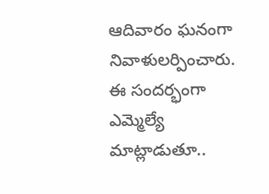ఆదివారం ఘనంగా నివాళులర్పించారు.
ఈ సందర్భంగా ఎమ్మెల్యే మాట్లాడుతూ..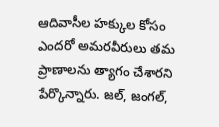ఆదివాసీల హక్కుల కోసం ఎందరో అమరవీరులు తమ ప్రాణాలను త్యాగం చేశారని పేర్కొన్నారు. జల్, జంగల్,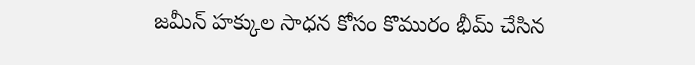జమీన్ హక్కుల సాధన కోసం కొమురం భీమ్ చేసిన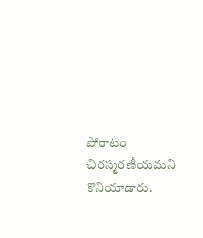పోరాటం చిరస్మరణీయమని కొనియాడారు.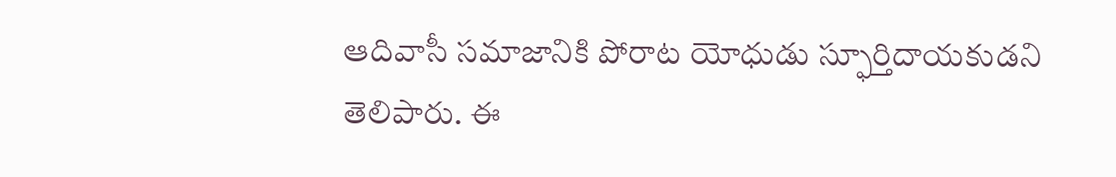ఆదివాసీ సమాజానికి పోరాట యోధుడు స్ఫూర్తిదాయకుడని తెలిపారు. ఈ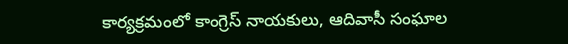కార్యక్రమంలో కాంగ్రెస్ నాయకులు, ఆదివాసీ సంఘాల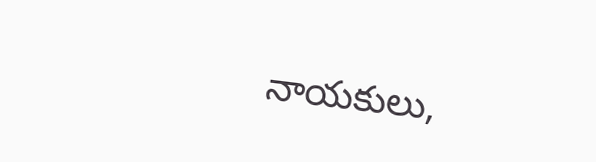నాయకులు,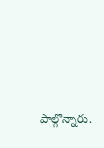పాల్గొన్నారు.